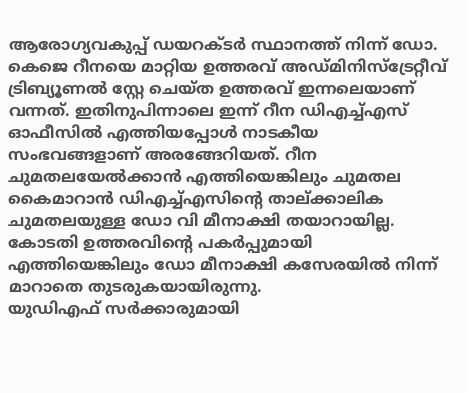ആരോഗ്യവകുപ്പ് ഡയറക്ടർ സ്ഥാനത്ത് നിന്ന് ഡോ. കെജെ റീനയെ മാറ്റിയ ഉത്തരവ് അഡ്മിനിസ്ട്രേറ്റീവ് ട്രിബ്യൂണൽ സ്റ്റേ ചെയ്ത ഉത്തരവ് ഇന്നലെയാണ് വന്നത്. ഇതിനുപിന്നാലെ ഇന്ന് റീന ഡിഎച്ച്എസ് ഓഫീസിൽ എത്തിയപ്പോൾ നാടകീയ സംഭവങ്ങളാണ് അരങ്ങേറിയത്. റീന ചുമതലയേൽക്കാൻ എത്തിയെങ്കിലും ചുമതല കൈമാറാൻ ഡിഎച്ച്എസിന്റെ താല്ക്കാലിക ചുമതലയുള്ള ഡോ വി മീനാക്ഷി തയാറായില്ല.
കോടതി ഉത്തരവിൻ്റെ പകർപ്പുമായി എത്തിയെങ്കിലും ഡോ മീനാക്ഷി കസേരയിൽ നിന്ന് മാറാതെ തുടരുകയായിരുന്നു.
യുഡിഎഫ് സർക്കാരുമായി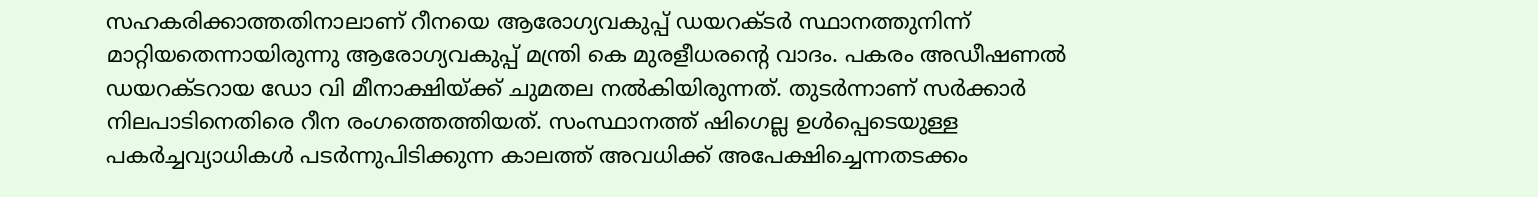സഹകരിക്കാത്തതിനാലാണ് റീനയെ ആരോഗ്യവകുപ്പ് ഡയറക്ടർ സ്ഥാനത്തുനിന്ന് മാറ്റിയതെന്നായിരുന്നു ആരോഗ്യവകുപ്പ് മന്ത്രി കെ മുരളീധരന്റെ വാദം. പകരം അഡീഷണൽ ഡയറക്ടറായ ഡോ വി മീനാക്ഷിയ്ക്ക് ചുമതല നൽകിയിരുന്നത്. തുടർന്നാണ് സർക്കാർ നിലപാടിനെതിരെ റീന രംഗത്തെത്തിയത്. സംസ്ഥാനത്ത് ഷിഗെല്ല ഉൾപ്പെടെയുള്ള പകർച്ചവ്യാധികൾ പടർന്നുപിടിക്കുന്ന കാലത്ത് അവധിക്ക് അപേക്ഷിച്ചെന്നതടക്കം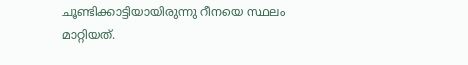ചൂണ്ടിക്കാട്ടിയായിരുന്നു റീനയെ സ്ഥലം മാറ്റിയത്.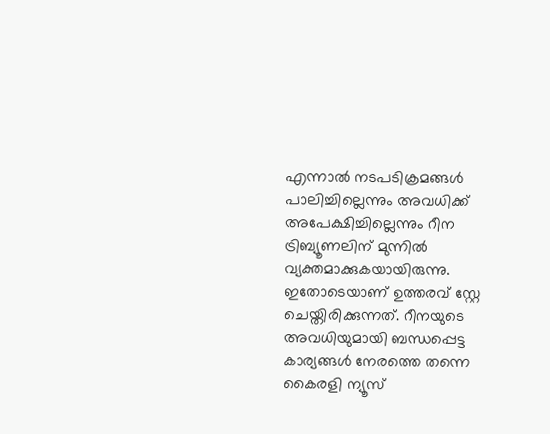എന്നാൽ നടപടിക്രമങ്ങൾ പാലിച്ചില്ലെന്നും അവധിക്ക് അപേക്ഷിച്ചില്ലെന്നും റീന ട്രിബ്യൂണലിന് മുന്നിൽ വ്യക്തമാക്കുകയായിരുന്നു. ഇതോടെയാണ് ഉത്തരവ് സ്റ്റേ ചെയ്തിരിക്കുന്നത്. റീനയുടെ അവധിയുമായി ബന്ധപ്പെട്ട കാര്യങ്ങൾ നേരത്തെ തന്നെ കൈരളി ന്യൂസ്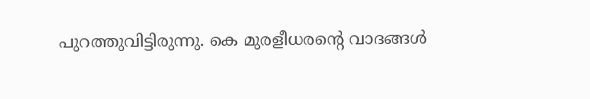പുറത്തുവിട്ടിരുന്നു. കെ മുരളീധരന്റെ വാദങ്ങൾ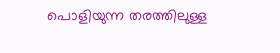പൊളിയുന്ന തരത്തിലുള്ള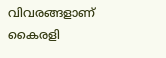വിവരങ്ങളാണ് കൈരളി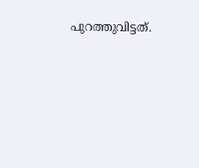പുറത്തുവിട്ടത്.